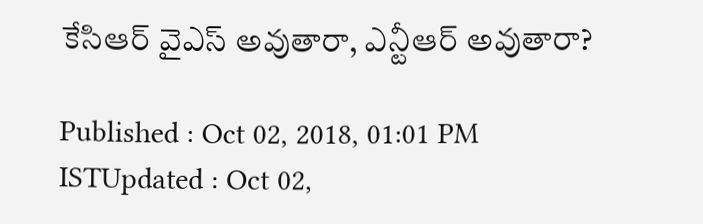కేసిఆర్ వైఎస్ అవుతారా, ఎన్టీఆర్ అవుతారా?

Published : Oct 02, 2018, 01:01 PM ISTUpdated : Oct 02,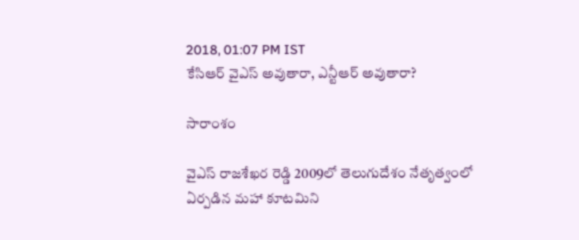2018, 01:07 PM IST
కేసిఆర్ వైఎస్ అవుతారా, ఎన్టీఆర్ అవుతారా?

సారాంశం

వైఎస్ రాజశేఖర రెడ్డి 2009లో తెలుగుదేశం నేతృత్వంలో ఏర్పడిన మహా కూటమిని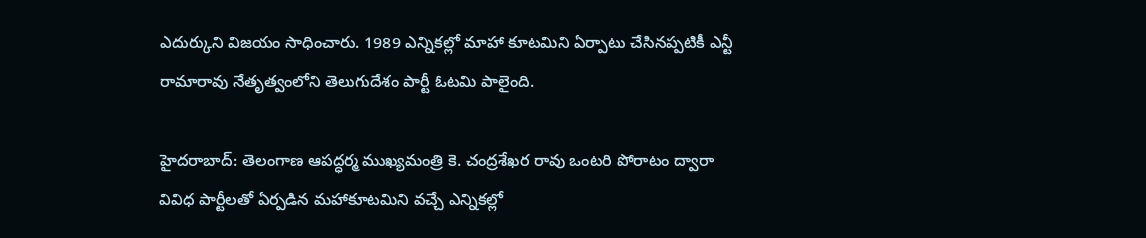ఎదుర్కుని విజయం సాధించారు. 1989 ఎన్నికల్లో మాహా కూటమిని ఏర్పాటు చేసినప్పటికీ ఎన్టీ రామారావు నేతృత్వంలోని తెలుగుదేశం పార్టీ ఓటమి పాలైంది.

హైదరాబాద్: తెలంగాణ ఆపద్ధర్మ ముఖ్యమంత్రి కె. చంద్రశేఖర రావు ఒంటరి పోరాటం ద్వారా వివిధ పార్టీలతో ఏర్పడిన మహాకూటమిని వచ్చే ఎన్నికల్లో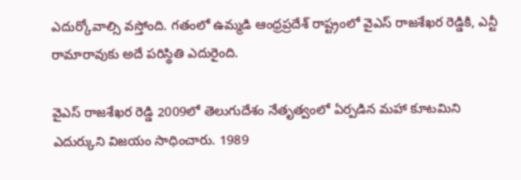ఎదుర్కోవాల్సి వస్తోంది. గతంలో ఉమ్మడి ఆంధ్రప్రదేశ్ రాష్ట్రంలో వైఎస్ రాజశేఖర రెడ్డికి, ఎన్టీ రామారావుకు అదే పరిస్థితి ఎదురైంది.

వైఎస్ రాజశేఖర రెడ్డి 2009లో తెలుగుదేశం నేతృత్వంలో ఏర్పడిన మహా కూటమిని ఎదుర్కుని విజయం సాధించారు. 1989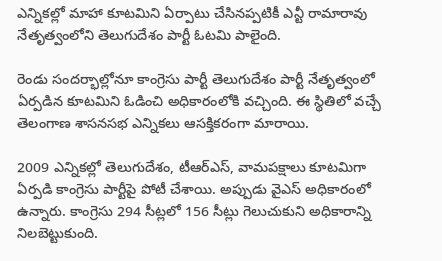ఎన్నికల్లో మాహా కూటమిని ఏర్పాటు చేసినప్పటికీ ఎన్టీ రామారావు నేతృత్వంలోని తెలుగుదేశం పార్టీ ఓటమి పాలైంది.

రెండు సందర్భాల్లోనూ కాంగ్రెసు పార్టీ తెలుగుదేశం పార్టీ నేతృత్వంలో ఏర్పడిన కూటమిని ఓడించి అధికారంలోకి వచ్చింది. ఈ స్థితిలో వచ్చే తెలంగాణ శాసనసభ ఎన్నికలు ఆసక్తికరంగా మారాయి.

2009 ఎన్నికల్లో తెలుగుదేశం, టీఆర్ఎస్, వామపక్షాలు కూటమిగా ఏర్పడి కాంగ్రెసు పార్టీపై పోటీ చేశాయి. అప్పుడు వైఎస్ అధికారంలో ఉన్నారు. కాంగ్రెసు 294 సీట్లలో 156 సీట్లు గెలుచుకుని అధికారాన్ని నిలబెట్టుకుంది.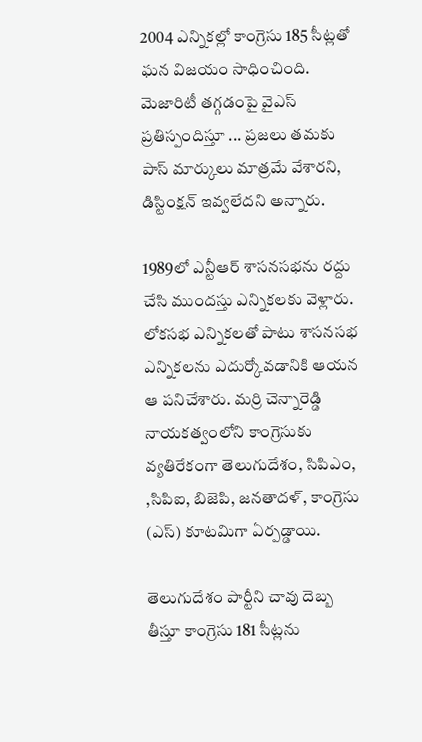2004 ఎన్నికల్లో కాంగ్రెసు 185 సీట్లతో ఘన విజయం సాధించింది. మెజారిటీ తగ్గడంపై వైఎస్ ప్రతిస్పందిస్తూ ... ప్రజలు తమకు పాస్ మార్కులు మాత్రమే వేశారని, డిస్టింక్షన్ ఇవ్వలేదని అన్నారు.

1989లో ఎన్టీఆర్ శాసనసభను రద్దు చేసి ముందస్తు ఎన్నికలకు వెళ్లారు. లోకసభ ఎన్నికలతో పాటు శాసనసభ ఎన్నికలను ఎదుర్కోవడానికి ఆయన ఆ పనిచేశారు. మర్రి చెన్నారెడ్డి నాయకత్వంలోని కాంగ్రెసుకు వ్యతిరేకంగా తెలుగుదేశం, సిపిఎం, ,సిపిఐ, బిజెపి, జనతాదళ్, కాంగ్రెసు (ఎస్) కూటమిగా ఏర్పడ్డాయి.

తెలుగుదేశం పార్టీని చావు దెబ్బ తీస్తూ కాంగ్రెసు 181 సీట్లను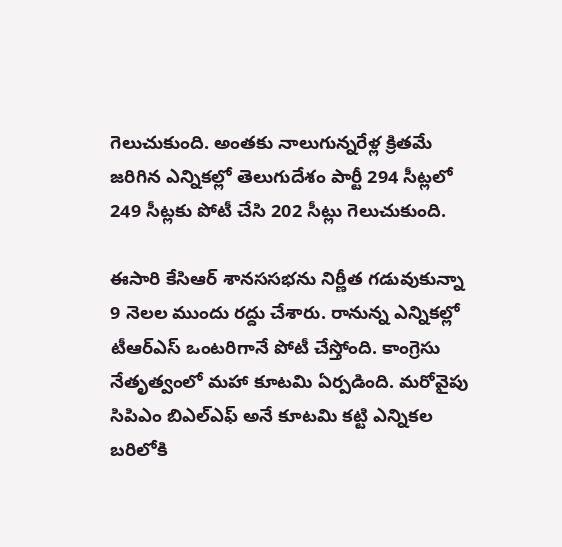గెలుచుకుంది. అంతకు నాలుగున్నరేళ్ల క్రితమే జరిగిన ఎన్నికల్లో తెలుగుదేశం పార్టీ 294 సీట్లలో 249 సీట్లకు పోటీ చేసి 202 సీట్లు గెలుచుకుంది.

ఈసారి కేసిఆర్ శానససభను నిర్ణీత గడువుకున్నా 9 నెలల ముందు రద్దు చేశారు. రానున్న ఎన్నికల్లో టీఆర్ఎస్ ఒంటరిగానే పోటీ చేస్తోంది. కాంగ్రెసు నేతృత్వంలో మహా కూటమి ఏర్పడింది. మరోవైపు సిపిఎం బిఎల్ఎఫ్ అనే కూటమి కట్టి ఎన్నికల బరిలోకి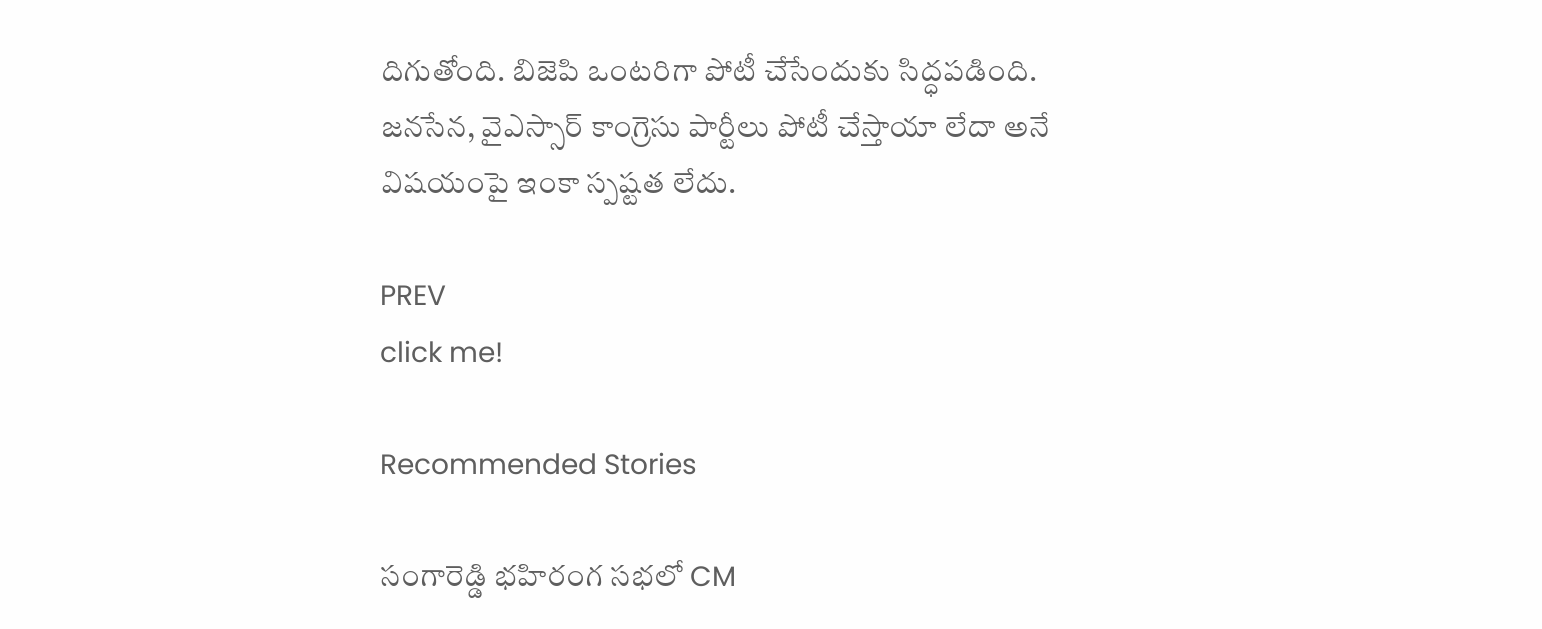దిగుతోంది. బిజెపి ఒంటరిగా పోటీ చేసేందుకు సిద్ధపడింది. జనసేన, వైఎస్సార్ కాంగ్రెసు పార్టీలు పోటీ చేస్తాయా లేదా అనే విషయంపై ఇంకా స్పష్టత లేదు.

PREV
click me!

Recommended Stories

సంగారెడ్డి భహిరంగ సభలో CM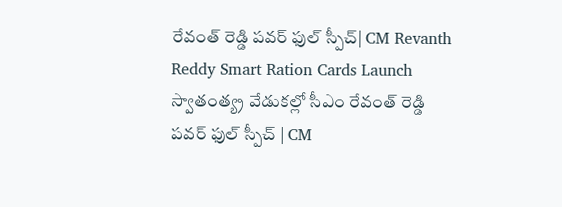రేవంత్ రెడ్డి పవర్ ఫుల్ స్పీచ్| CM Revanth Reddy Smart Ration Cards Launch
స్వాతంత్య్ర వేడుకల్లో సీఎం రేవంత్ రెడ్డి పవర్ ఫుల్ స్పీచ్ | CM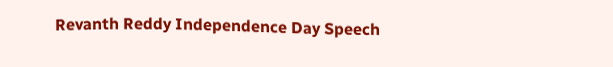Revanth Reddy Independence Day Speech